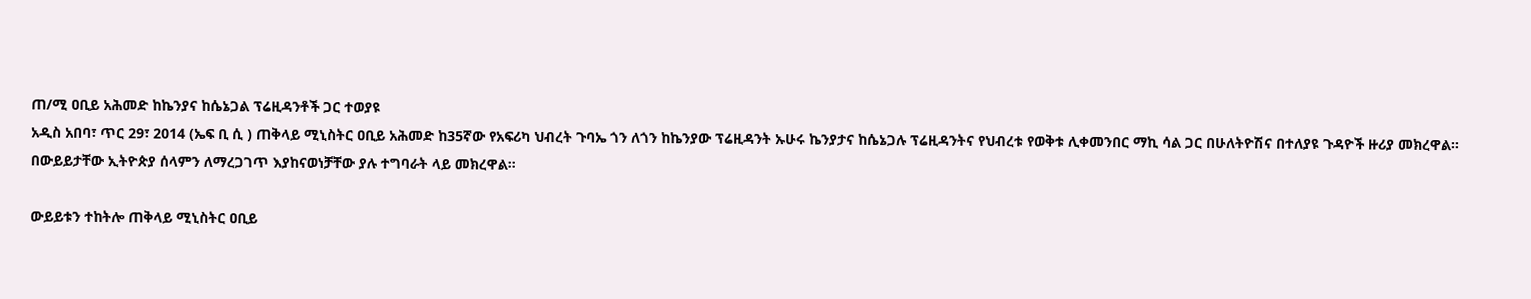ጠ/ሚ ዐቢይ አሕመድ ከኬንያና ከሴኔጋል ፕሬዚዳንቶች ጋር ተወያዩ
አዲስ አበባ፣ ጥር 29፣ 2014 (ኤፍ ቢ ሲ ) ጠቅላይ ሚኒስትር ዐቢይ አሕመድ ከ35ኛው የአፍሪካ ህብረት ጉባኤ ጎን ለጎን ከኬንያው ፕሬዚዳንት ኡሁሩ ኬንያታና ከሴኔጋሉ ፕሬዚዳንትና የህብረቱ የወቅቱ ሊቀመንበር ማኪ ሳል ጋር በሁለትዮሽና በተለያዩ ጉዳዮች ዙሪያ መክረዋል።
በውይይታቸው ኢትዮጵያ ሰላምን ለማረጋገጥ እያከናወነቻቸው ያሉ ተግባራት ላይ መክረዋል፡፡

ውይይቱን ተከትሎ ጠቅላይ ሚኒስትር ዐቢይ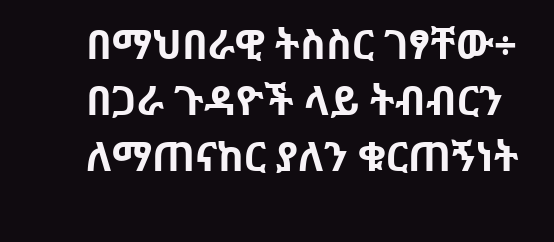በማህበራዊ ትስስር ገፃቸው÷ በጋራ ጉዳዮች ላይ ትብብርን ለማጠናከር ያለን ቁርጠኝነት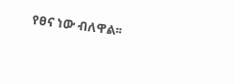የፀና ነው ብለዋል፡፡